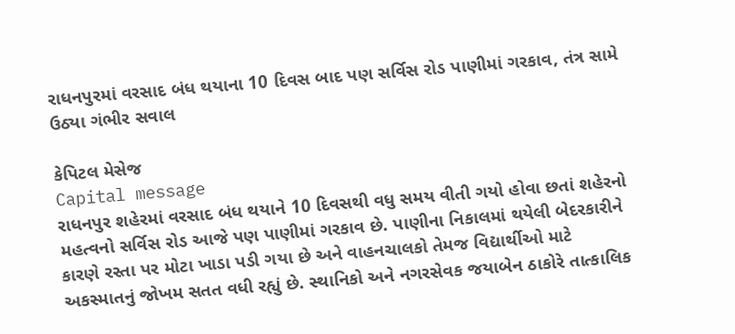રાધનપુરમાં વરસાદ બંધ થયાના 10 દિવસ બાદ પણ સર્વિસ રોડ પાણીમાં ગરકાવ, તંત્ર સામે ઉઠ્યા ગંભીર સવાલ

કેપિટલ મેસેજ
Capital message
રાધનપુર શહેરમાં વરસાદ બંધ થયાને 10 દિવસથી વધુ સમય વીતી ગયો હોવા છતાં શહેરનો મહત્વનો સર્વિસ રોડ આજે પણ પાણીમાં ગરકાવ છે. પાણીના નિકાલમાં થયેલી બેદરકારીને કારણે રસ્તા પર મોટા ખાડા પડી ગયા છે અને વાહનચાલકો તેમજ વિદ્યાર્થીઓ માટે અકસ્માતનું જોખમ સતત વધી રહ્યું છે. સ્થાનિકો અને નગરસેવક જયાબેન ઠાકોરે તાત્કાલિક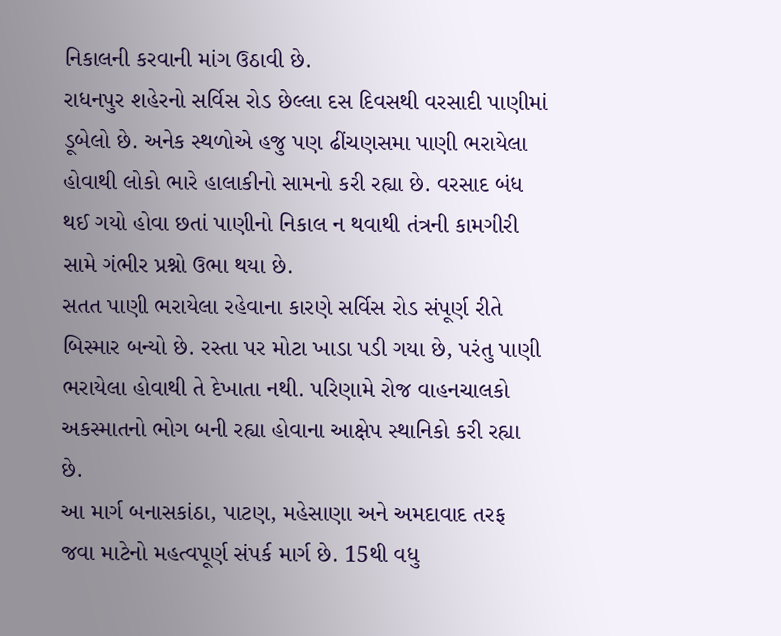નિકાલની કરવાની માંગ ઉઠાવી છે.
રાધનપુર શહેરનો સર્વિસ રોડ છેલ્લા દસ દિવસથી વરસાદી પાણીમાં ડૂબેલો છે. અનેક સ્થળોએ હજુ પણ ઢીંચણસમા પાણી ભરાયેલા હોવાથી લોકો ભારે હાલાકીનો સામનો કરી રહ્યા છે. વરસાદ બંધ થઈ ગયો હોવા છતાં પાણીનો નિકાલ ન થવાથી તંત્રની કામગીરી સામે ગંભીર પ્રશ્નો ઉભા થયા છે.
સતત પાણી ભરાયેલા રહેવાના કારણે સર્વિસ રોડ સંપૂર્ણ રીતે બિસ્માર બન્યો છે. રસ્તા પર મોટા ખાડા પડી ગયા છે, પરંતુ પાણી ભરાયેલા હોવાથી તે દેખાતા નથી. પરિણામે રોજ વાહનચાલકો અકસ્માતનો ભોગ બની રહ્યા હોવાના આક્ષેપ સ્થાનિકો કરી રહ્યા છે.
આ માર્ગ બનાસકાંઠા, પાટણ, મહેસાણા અને અમદાવાદ તરફ જવા માટેનો મહત્વપૂર્ણ સંપર્ક માર્ગ છે. 15થી વધુ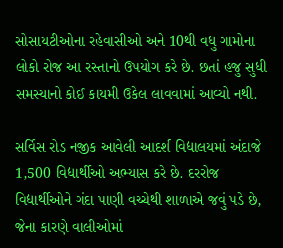સોસાયટીઓના રહેવાસીઓ અને 10થી વધુ ગામોના લોકો રોજ આ રસ્તાનો ઉપયોગ કરે છે. છતાં હજુ સુધી સમસ્યાનો કોઈ કાયમી ઉકેલ લાવવામાં આવ્યો નથી.

સર્વિસ રોડ નજીક આવેલી આદર્શ વિદ્યાલયમાં અંદાજે 1,500 વિદ્યાર્થીઓ અભ્યાસ કરે છે. દરરોજ વિદ્યાર્થીઓને ગંદા પાણી વચ્ચેથી શાળાએ જવું પડે છે, જેના કારણે વાલીઓમાં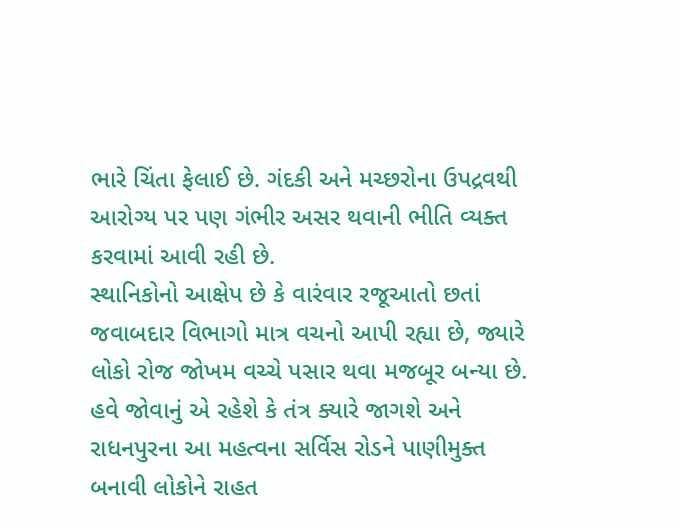ભારે ચિંતા ફેલાઈ છે. ગંદકી અને મચ્છરોના ઉપદ્રવથી આરોગ્ય પર પણ ગંભીર અસર થવાની ભીતિ વ્યક્ત કરવામાં આવી રહી છે.
સ્થાનિકોનો આક્ષેપ છે કે વારંવાર રજૂઆતો છતાં જવાબદાર વિભાગો માત્ર વચનો આપી રહ્યા છે, જ્યારે લોકો રોજ જોખમ વચ્ચે પસાર થવા મજબૂર બન્યા છે. હવે જોવાનું એ રહેશે કે તંત્ર ક્યારે જાગશે અને રાધનપુરના આ મહત્વના સર્વિસ રોડને પાણીમુક્ત બનાવી લોકોને રાહત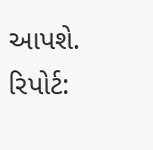આપશે.
રિપોર્ટ: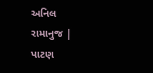અનિલ રામાનુજ | પાટણ